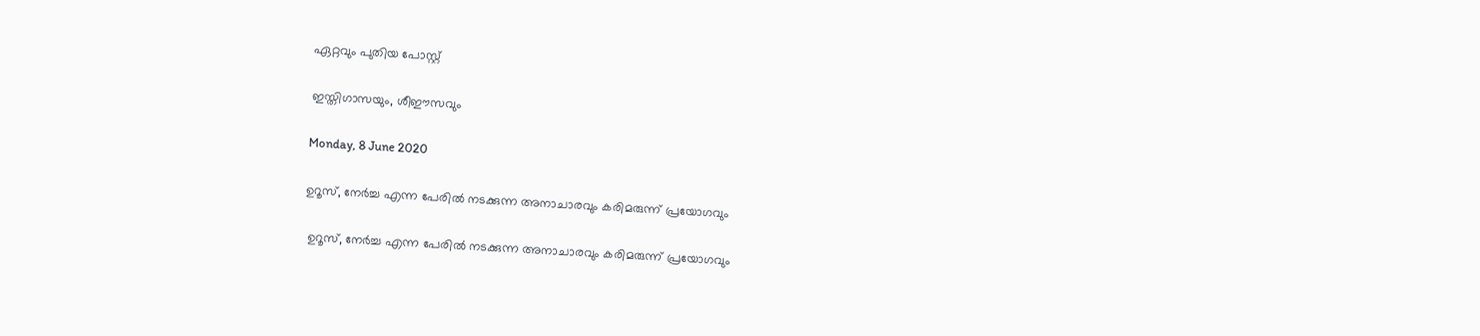ഏറ്റവും പുതിയ പോസ്റ്റ്‌

ഇസ്തിഗാസയും, ശീഈസവും

Monday, 8 June 2020

ഉറൂസ്, നേര്‍ച്ച എന്ന പേരില്‍ നടക്കുന്ന അനാചാരവും കരിമരുന്ന് പ്രയോഗവും

 ഉറൂസ്, നേര്‍ച്ച എന്ന പേരില്‍ നടക്കുന്ന അനാചാരവും കരിമരുന്ന് പ്രയോഗവും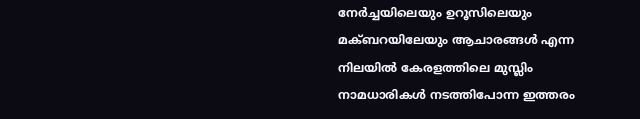നേർച്ചയിലെയും ഉറൂസിലെയും   മക്ബറയിലേയും ആചാരങ്ങള്‍ എന്ന നിലയില്‍ കേരളത്തിലെ മുസ്ലിം നാമധാരികള്‍ നടത്തിപോന്ന ഇത്തരം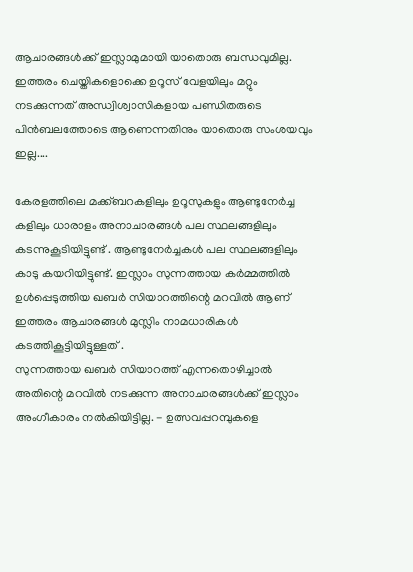ആചാരങ്ങള്‍ക്ക് ഇസ്ലാമുമായി യാതൊരു ബന്ധവുമില്ല. ഇത്തരം ചെയ്തികളൊക്കെ ഉറൂസ് വേളയിലും മറ്റും നടക്കുന്നത് അന്ധ്വിശ്വാസികളായ പണ്ഡിതരുടെ  പിന്‍ബലത്തോടെ ആണെന്നതിനും യാതൊരു സംശയവും ഇല്ല....

കേരളത്തിലെ മക്ക്ബറകളിലും ഉറൂസുകളും ആണ്ടുനേർച്ച കളിലും ധാരാളം അനാചാരങ്ങൾ പല സ്ഥലങ്ങളിലും കടന്നുകൂടിയിട്ടുണ്ട് . ആണ്ടുനേർച്ചകൾ പല സ്ഥലങ്ങളിലും കാടു കയറിയിട്ടുണ്ട്. ഇസ്ലാം സുന്നത്തായ കര്‍മ്മത്തില്‍ ഉള്‍പ്പെടുത്തിയ ഖബര്‍ സിയാറത്തിന്റെ മറവില്‍ ആണ് ഇത്തരം ആചാരങ്ങള്‍ മുസ്ലിം നാമധാരികള്‍ കടത്തികൂട്ടിയിട്ടുള്ളത് .
സുന്നത്തായ ഖബര്‍ സിയാറത്ത് എന്നതൊഴിച്ചാല്‍ അതിന്റെ മറവിൽ നടക്കുന്ന അനാചാരങ്ങൾക്ക് ഇസ്ലാം അംഗീകാരം നൽകിയിട്ടില്ല. - ഉത്സവപ്പറമ്പുകളെ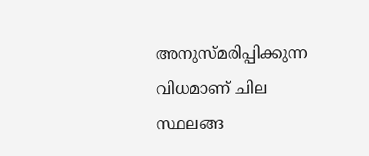അനുസ്മരിപ്പിക്കുന്ന വിധമാണ് ചില സ്ഥലങ്ങ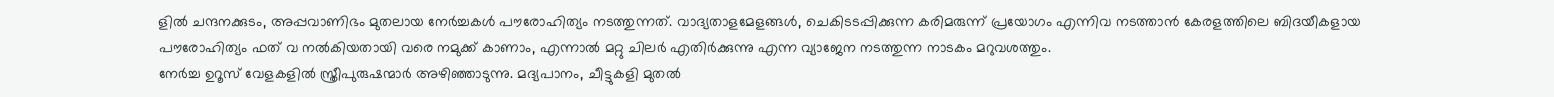ളിൽ ചന്ദനക്കുടം, അപ്പവാണിഭം മുതലായ നേര്‍ച്ചകള്‍ പൗരോഹിത്യം നടത്തുന്നത്. വാദ്യതാളമേളങ്ങൾ, ചെകിടടപ്പിക്കുന്ന കരിമരുന്ന് പ്രയോഗം എന്നിവ നടത്താന്‍ കേരളത്തിലെ ബിദയീകളായ പൗരോഹിത്യം ഫത് വ നല്‍കിയതായി വരെ നമുക്ക് കാണാം, എന്നാല്‍ മറ്റു ചിലര്‍ എതിര്‍ക്കുന്നു എന്ന വ്യാജേന നടത്തുന്ന നാടകം മറുവശത്തും.
നേര്‍ച്ച ഉറൂസ് വേളകളില്‍ സ്ത്രീപുരുഷന്മാർ അഴിഞ്ഞാടുന്നു. മദ്യപാനം, ചീട്ടുകളി മുതൽ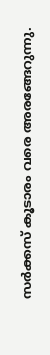സർക്കസ് കൂടാരം വരെ അരങ്ങേറുന്നു.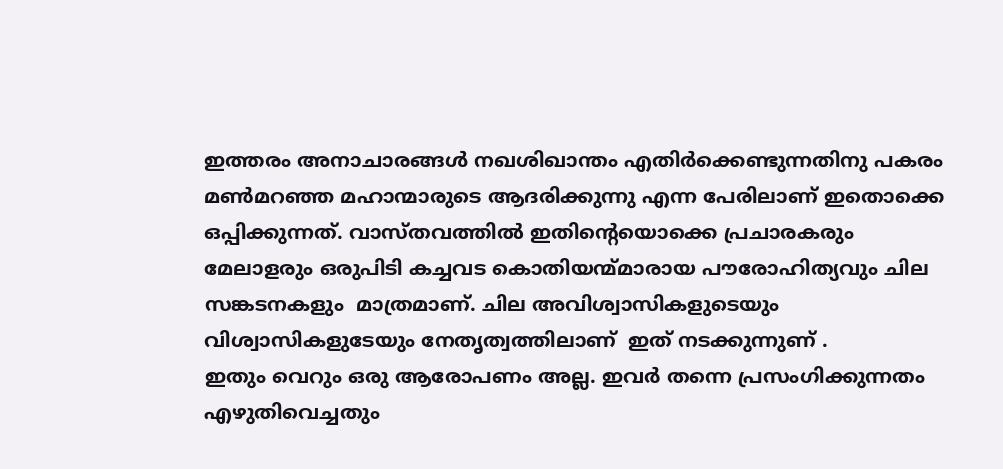ഇത്തരം അനാചാരങ്ങൾ നഖശിഖാന്തം എതിർക്കെണ്ടുന്നതിനു പകരം  മൺമറഞ്ഞ മഹാന്മാരുടെ ആദരിക്കുന്നു എന്ന പേരിലാണ് ഇതൊക്കെ ഒപ്പിക്കുന്നത്. വാസ്തവത്തിൽ ഇതിന്റെയൊക്കെ പ്രചാരകരും മേലാളരും ഒരുപിടി കച്ചവട കൊതിയന്മ്മാരായ പൗരോഹിത്യവും ചില സങ്കടനകളും  മാത്രമാണ്. ചില അവിശ്വാസികളുടെയും വിശ്വാസികളുടേയും നേതൃത്വത്തിലാണ്  ഇത് നടക്കുന്നുണ് .
ഇതും വെറും ഒരു ആരോപണം അല്ല. ഇവര്‍ തന്നെ പ്രസംഗിക്കുന്നതം  എഴുതിവെച്ചതും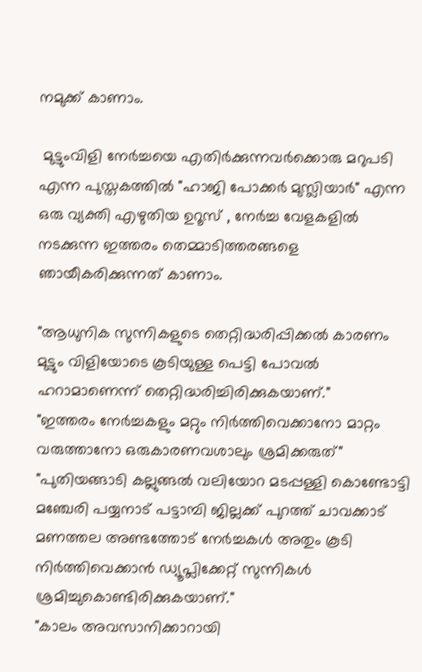നമുക്ക് കാണാം.

 മുട്ടുംവിളി നേര്‍ച്ചയെ എതിര്‍ക്കുന്നവര്‍ക്കൊരു മറുപടി എന്ന പുസ്തകത്തില്‍ "ഹാജി പോക്കര്‍ മുസ്ലിയാര്‍" എന്ന ഒരു വ്യക്തി എഴുതിയ ഉറൂസ് , നേര്‍ച്ച വേളകളില്‍ നടക്കുന്ന ഇത്തരം തെമ്മാടിത്തരങ്ങളെ ഞായീകരിക്കുന്നത് കാണാം.

"ആധുനിക സുന്നികളുടെ തെറ്റിദ്ധരിപ്പിക്കൽ കാരണം മുട്ടും വിളിയോടെ കൂടിയുള്ള പെട്ടി പോവല്‍ ഹറാമാണെന്ന് തെറ്റിദ്ധരിച്ചിരിക്കുകയാണ്."
"ഇത്തരം നേർച്ചകളും മറ്റും നിർത്തിവെക്കാനോ മാറ്റം വരുത്താനോ ഒരുകാരണവശാലും ശ്രമിക്കരുത്"
"പുതിയങ്ങാടി കല്ലുങ്ങൽ വലിയോറ മടപ്പള്ളി കൊണ്ടോട്ടി മഞ്ചേരി പയ്യനാട് പട്ടാമ്പി ജില്ലക്ക് പുറത്ത് ചാവക്കാട് മണത്തല അണ്ടത്തോട് നേർച്ചകൾ അതും കൂടി നിർത്തിവെക്കാൻ ഡ്യൂപ്ലിക്കേറ്റ് സുന്നികൾ ശ്രമിച്ചുകൊണ്ടിരിക്കുകയാണ്."
"കാലം അവസാനിക്കാറായി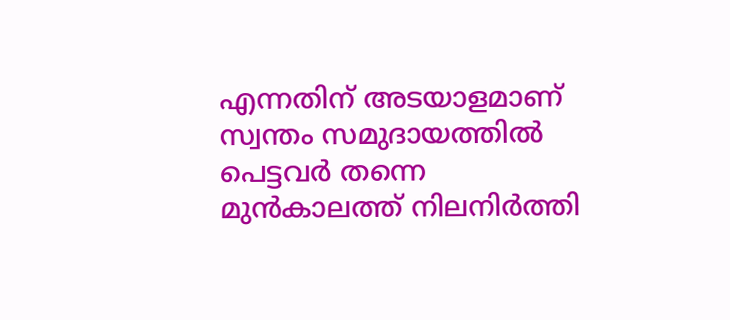എന്നതിന് അടയാളമാണ് സ്വന്തം സമുദായത്തിൽ പെട്ടവർ തന്നെ മുൻകാലത്ത് നിലനിർത്തി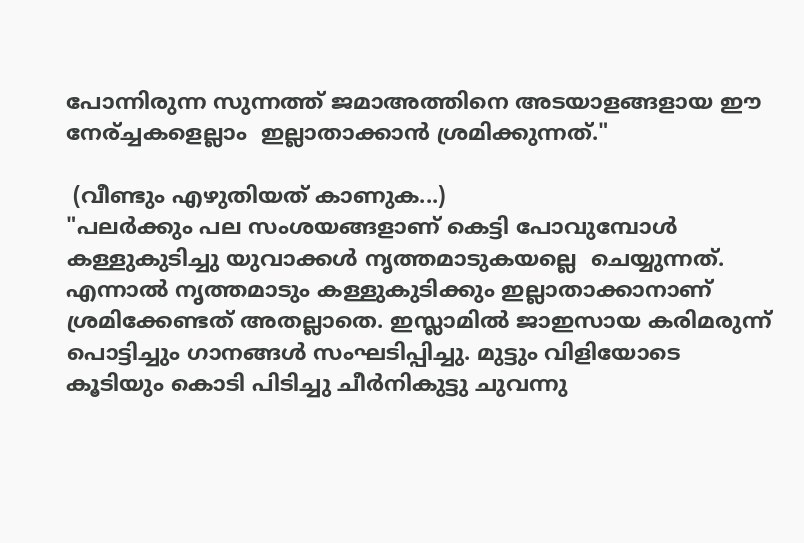പോന്നിരുന്ന സുന്നത്ത് ജമാഅത്തിനെ അടയാളങ്ങളായ ഈ നേര്ച്ചകളെല്ലാം  ഇല്ലാതാക്കാൻ ശ്രമിക്കുന്നത്."

 (വീണ്ടും എഴുതിയത് കാണുക...)
"പലർക്കും പല സംശയങ്ങളാണ് കെട്ടി പോവുമ്പോൾ കള്ളുകുടിച്ചു യുവാക്കൾ നൃത്തമാടുകയല്ലെ  ചെയ്യുന്നത്. എന്നാൽ നൃത്തമാടും കള്ളുകുടിക്കും ഇല്ലാതാക്കാനാണ് ശ്രമിക്കേണ്ടത് അതല്ലാതെ. ഇസ്ലാമിൽ ജാഇസായ കരിമരുന്ന് പൊട്ടിച്ചും ഗാനങ്ങൾ സംഘടിപ്പിച്ചു. മുട്ടും വിളിയോടെ കൂടിയും കൊടി പിടിച്ചു ചീര്‍നികുട്ടു ചുവന്നു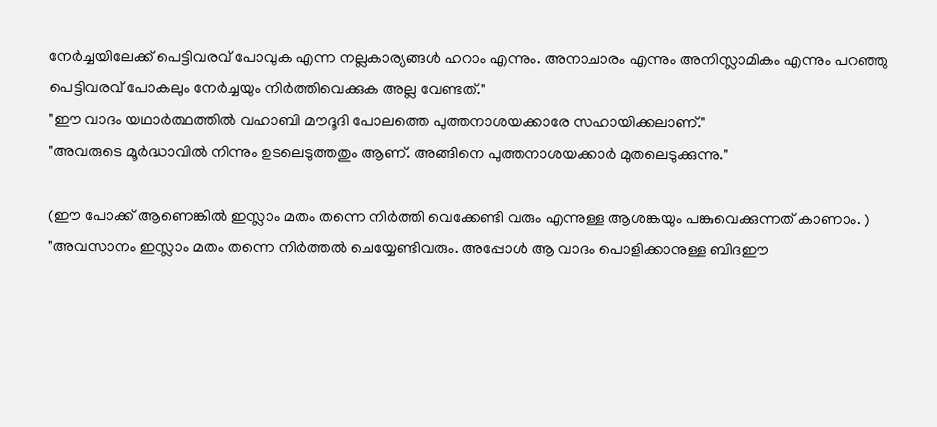നേർച്ചയിലേക്ക് പെട്ടിവരവ് പോവുക എന്ന നല്ലകാര്യങ്ങൾ ഹറാം എന്നും. അനാചാരം എന്നും അനിസ്ലാമികം എന്നും പറഞ്ഞു പെട്ടിവരവ് പോകലും നേർച്ചയും നിർത്തിവെക്കുക അല്ല വേണ്ടത്."
"ഈ വാദം യഥാർത്ഥത്തിൽ വഹാബി മൗദൂദി പോലത്തെ പുത്തനാശയക്കാരേ സഹായിക്കലാണ്."
"അവരുടെ മൂർദ്ധാവിൽ നിന്നും ഉടലെടുത്തതും ആണ്. അങ്ങിനെ പുത്തനാശയക്കാർ മുതലെടുക്കുന്നു."

(ഈ പോക്ക് ആണെങ്കിൽ ഇസ്ലാം മതം തന്നെ നിർത്തി വെക്കേണ്ടി വരും എന്നുള്ള ആശങ്കയും പങ്കുവെക്കുന്നത് കാണാം. )
"അവസാനം ഇസ്ലാം മതം തന്നെ നിർത്തൽ ചെയ്യേണ്ടിവരും. അപ്പോൾ ആ വാദം പൊളിക്കാനുള്ള ബിദഈ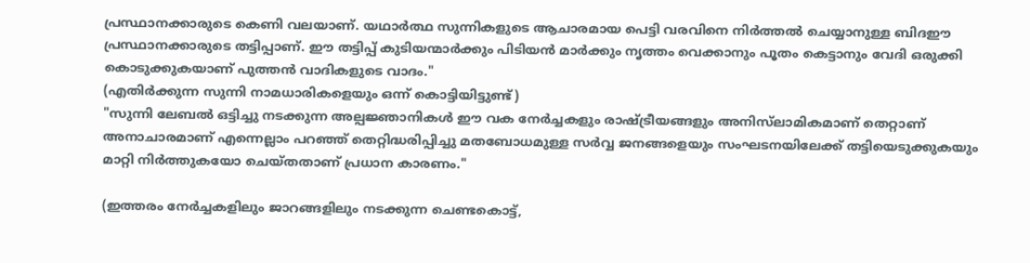പ്രസ്ഥാനക്കാരുടെ കെണി വലയാണ്. യഥാർത്ഥ സുന്നികളുടെ ആചാരമായ പെട്ടി വരവിനെ നിർത്തൽ ചെയ്യാനുള്ള ബിദഈ പ്രസ്ഥാനക്കാരുടെ തട്ടിപ്പാണ്. ഈ തട്ടിപ്പ് കുടിയന്മാർക്കും പിടിയൻ മാർക്കും നൃത്തം വെക്കാനും പൂതം കെട്ടാനും വേദി ഒരുക്കി കൊടുക്കുകയാണ് പുത്തൻ വാദികളുടെ വാദം."
(എതിര്‍ക്കുന്ന സുന്നി നാമധാരികളെയും ഒന്ന് കൊട്ടിയിട്ടുണ്ട്)
"സുന്നി ലേബൽ ഒട്ടിച്ചു നടക്കുന്ന അല്പജ്ഞാനികൾ ഈ വക നേർച്ചകളും രാഷ്ട്രീയങ്ങളും അനിസ്‌ലാമികമാണ് തെറ്റാണ് അനാചാരമാണ് എന്നെല്ലാം പറഞ്ഞ് തെറ്റിദ്ധരിപ്പിച്ചു മതബോധമുള്ള സർവ്വ ജനങ്ങളെയും സംഘടനയിലേക്ക് തട്ടിയെടുക്കുകയും മാറ്റി നിർത്തുകയോ ചെയ്തതാണ് പ്രധാന കാരണം."

(ഇത്തരം നേർച്ചകളിലും ജാറങ്ങളിലും നടക്കുന്ന ചെണ്ടകൊട്ട്,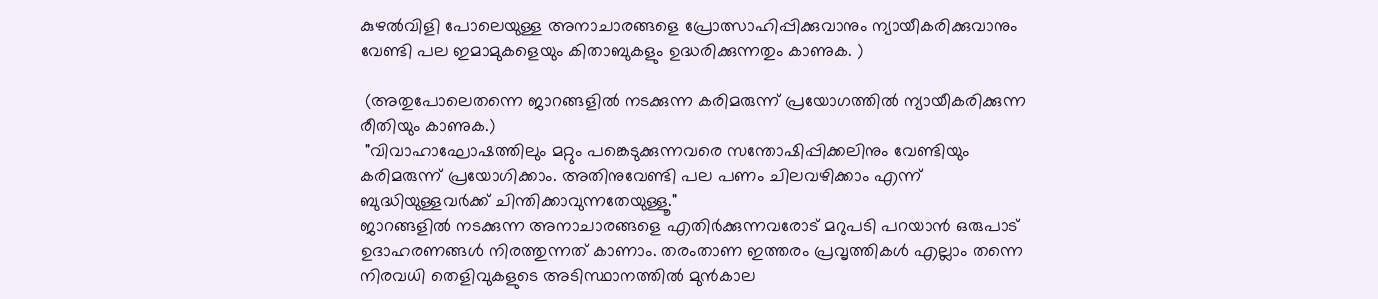കുഴല്‍വിളി പോലെയുള്ള അനാചാരങ്ങളെ പ്രോത്സാഹിപ്പിക്കുവാനും ന്യായീകരിക്കുവാനും വേണ്ടി പല ഇമാമുകളെയും കിതാബുകളും ഉദ്ധരിക്കുന്നതും കാണുക. )

 (അതുപോലെതന്നെ ജാറങ്ങളിൽ നടക്കുന്ന കരിമരുന്ന് പ്രയോഗത്തിൽ ന്യായീകരിക്കുന്ന രീതിയും കാണുക.)
 "വിവാഹാഘോഷത്തിലും മറ്റും പങ്കെടുക്കുന്നവരെ സന്തോഷിപ്പിക്കലിനും വേണ്ടിയും കരിമരുന്ന് പ്രയോഗിക്കാം. അതിനുവേണ്ടി പല പണം ചിലവഴിക്കാം എന്ന് ബുദ്ധിയുള്ളവർക്ക് ചിന്തിക്കാവുന്നതേയുള്ളൂ."
ജാറങ്ങളിൽ നടക്കുന്ന അനാചാരങ്ങളെ എതിർക്കുന്നവരോട് മറുപടി പറയാൻ ഒരുപാട് ഉദാഹരണങ്ങൾ നിരത്തുന്നത് കാണാം. തരംതാണ ഇത്തരം പ്രവൃത്തികൾ എല്ലാം തന്നെ നിരവധി തെളിവുകളുടെ അടിസ്ഥാനത്തിൽ മുൻകാല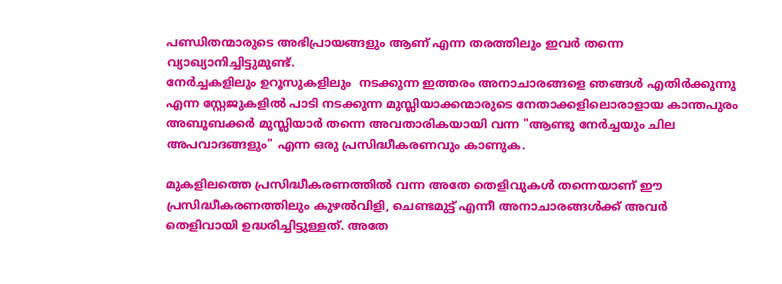പണ്ഡിതന്മാരുടെ അഭിപ്രായങ്ങളും ആണ് എന്ന തരത്തിലും ഇവര്‍ തന്നെ വ്യാഖ്യാനിച്ചിട്ടുമുണ്ട്.
നേർച്ചകളിലും ഉറൂസുകളിലും  നടക്കുന്ന ഇത്തരം അനാചാരങ്ങളെ ഞങ്ങൾ എതിർക്കുന്നു എന്ന സ്റ്റേജുകളിൽ പാടി നടക്കുന്ന മുസ്ലിയാക്കന്മാരുടെ നേതാക്കളിലൊരാളായ കാന്തപുരം അബൂബക്കർ മുസ്ലിയാർ തന്നെ അവതാരികയായി വന്ന "ആണ്ടു നേര്‍ച്ചയും ചില അപവാദങ്ങളും" എന്ന ഒരു പ്രസിദ്ധീകരണവും കാണുക.

മുകളിലത്തെ പ്രസിദ്ധീകരണത്തിൽ വന്ന അതേ തെളിവുകൾ തന്നെയാണ് ഈ പ്രസിദ്ധീകരണത്തിലും കുഴൽവിളി, ചെണ്ടമുട്ട് എന്നീ അനാചാരങ്ങൾക്ക് അവർ തെളിവായി ഉദ്ധരിച്ചിട്ടുള്ളത്. അതേ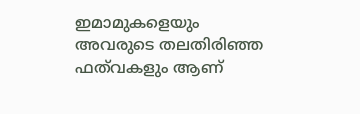ഇമാമുകളെയും അവരുടെ തലതിരിഞ്ഞ ഫത്‌വകളും ആണ്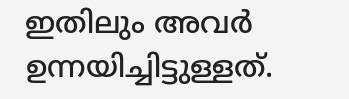ഇതിലും അവർ ഉന്നയിച്ചിട്ടുള്ളത്.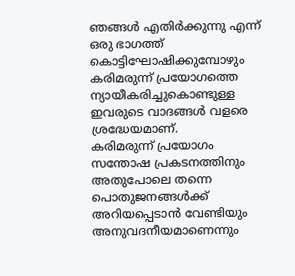ഞങ്ങൾ എതിർക്കുന്നു എന്ന് ഒരു ഭാഗത്ത് കൊട്ടിഘോഷിക്കുമ്പോഴും കരിമരുന്ന് പ്രയോഗത്തെ ന്യായീകരിച്ചുകൊണ്ടുള്ള ഇവരുടെ വാദങ്ങൾ വളരെ ശ്രദ്ധേയമാണ്.
കരിമരുന്ന് പ്രയോഗം സന്തോഷ പ്രകടനത്തിനും അതുപോലെ തന്നെ പൊതുജനങ്ങൾക്ക് അറിയപ്പെടാൻ വേണ്ടിയും അനുവദനീയമാണെന്നും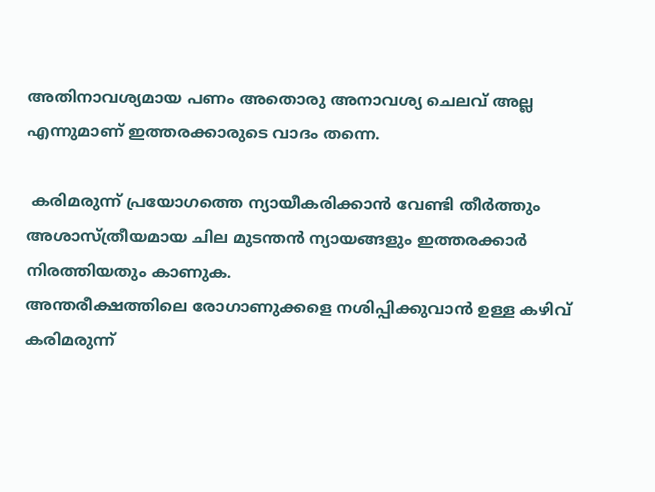അതിനാവശ്യമായ പണം അതൊരു അനാവശ്യ ചെലവ് അല്ല എന്നുമാണ് ഇത്തരക്കാരുടെ വാദം തന്നെ.

 കരിമരുന്ന് പ്രയോഗത്തെ ന്യായീകരിക്കാൻ വേണ്ടി തീർത്തും അശാസ്ത്രീയമായ ചില മുടന്തൻ ന്യായങ്ങളും ഇത്തരക്കാര്‍  നിരത്തിയതും കാണുക.
അന്തരീക്ഷത്തിലെ രോഗാണുക്കളെ നശിപ്പിക്കുവാൻ ഉള്ള കഴിവ് കരിമരുന്ന്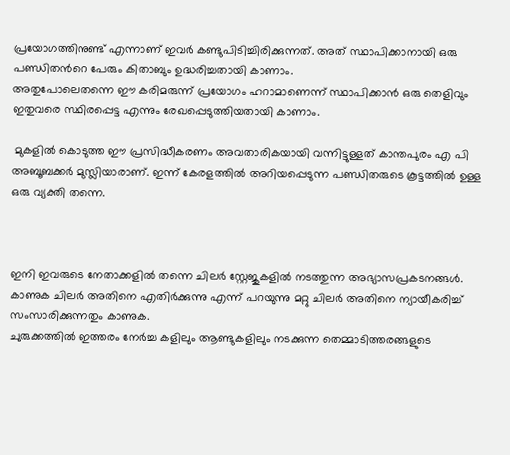പ്രയോഗത്തിനുണ്ട് എന്നാണ് ഇവർ കണ്ടുപിടിച്ചിരിക്കുന്നത്. അത് സ്ഥാപിക്കാനായി ഒരു പണ്ഡിതന്‍റെ പേരും കിതാബും ഉദ്ധരിച്ചതായി കാണാം.
അതുപോലെതന്നെ ഈ കരിമരുന്ന് പ്രയോഗം ഹറാമാണെന്ന് സ്ഥാപിക്കാൻ ഒരു തെളിവും ഇതുവരെ സ്ഥിരപ്പെട്ട എന്നും രേഖപ്പെടുത്തിയതായി കാണാം.

 മുകളിൽ കൊടുത്ത ഈ പ്രസിദ്ധീകരണം അവതാരികയായി വന്നിട്ടുള്ളത് കാന്തപുരം എ പി അബൂബക്കർ മുസ്ലിയാരാണ്. ഇന്ന് കേരളത്തിൽ അറിയപ്പെടുന്ന പണ്ഡിതരുടെ കൂട്ടത്തിൽ ഉള്ള ഒരു വ്യക്തി തന്നെ.



ഇനി ഇവരുടെ നേതാക്കളിൽ തന്നെ ചിലർ സ്റ്റേജുകളിൽ നടത്തുന്ന അഭ്യാസപ്രകടനങ്ങൾ. കാണുക ചിലർ അതിനെ എതിർക്കുന്നു എന്ന് പറയുന്നു മറ്റു ചിലർ അതിനെ ന്യായീകരിച്ച് സംസാരിക്കുന്നതും കാണുക.
ചുരുക്കത്തിൽ ഇത്തരം നേർച്ച കളിലും ആണ്ടുകളിലും നടക്കുന്ന തെമ്മാടിത്തരങ്ങളുടെ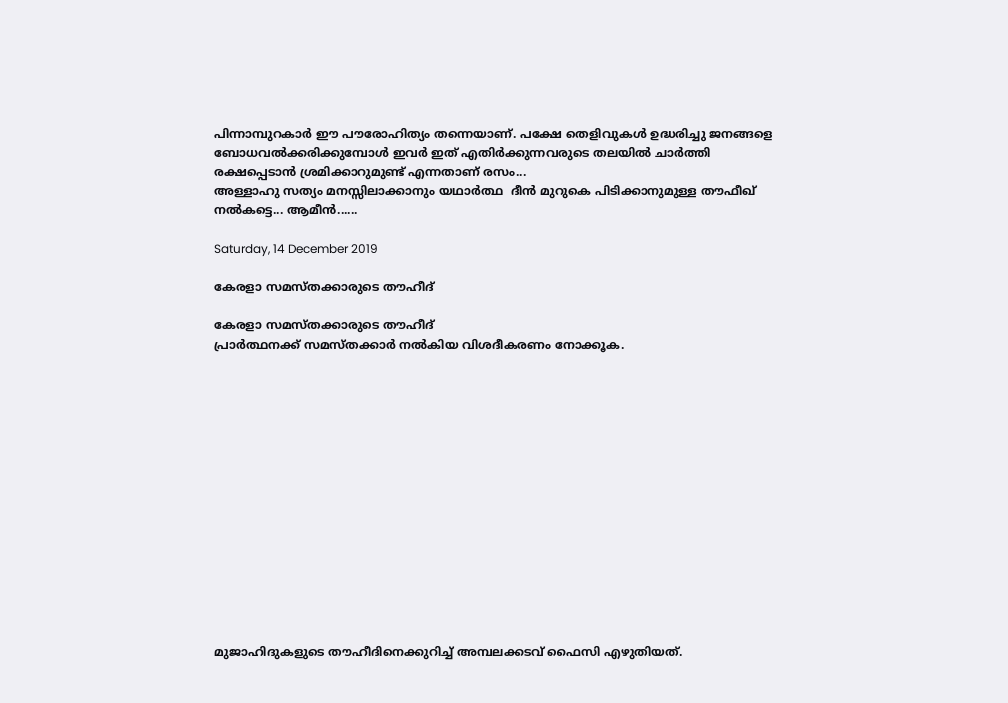പിന്നാമ്പുറകാർ ഈ പൗരോഹിത്യം തന്നെയാണ്. പക്ഷേ തെളിവുകൾ ഉദ്ധരിച്ചു ജനങ്ങളെ ബോധവൽക്കരിക്കുമ്പോൾ ഇവർ ഇത് എതിര്‍ക്കുന്നവരുടെ തലയിൽ ചാർത്തി രക്ഷപ്പെടാൻ ശ്രമിക്കാറുമുണ്ട് എന്നതാണ് രസം...
അള്ളാഹു സത്യം മനസ്സിലാക്കാനും യഥാര്‍ത്ഥ  ദീന്‍ മുറുകെ പിടിക്കാനുമുള്ള തൗഫീഖ് നല്‍കട്ടെ... ആമീന്‍......

Saturday, 14 December 2019

കേരളാ സമസ്തക്കാരുടെ തൗഹീദ്

കേരളാ സമസ്തക്കാരുടെ തൗഹീദ്
പ്രാർത്ഥനക്ക് സമസ്തക്കാർ നൽകിയ വിശദീകരണം നോക്കൂക.















മുജാഹിദുകളുടെ തൗഹീദിനെക്കുറിച്ച് അമ്പലക്കടവ് ഫൈസി എഴുതിയത്.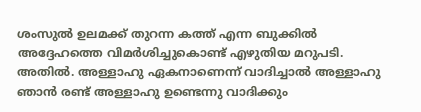ശംസുല്‍ ഉലമക്ക് തുറന്ന കത്ത് എന്ന ബുക്കില്‍ അദ്ദേഹത്തെ വിമര്‍ശിച്ചുകൊണ്ട് എഴുതിയ മറുപടി. അതില്‍. അള്ളാഹു ഏകനാണെന്ന് വാദിച്ചാല്‍ അള്ളാഹു ഞാന്‍ രണ്ട് അള്ളാഹു ഉണ്ടെന്നു വാദിക്കും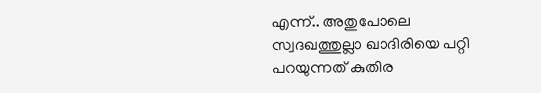എന്ന്.. അതുപോലെ സ്വദഖത്തുല്ലാ ഖാദിരിയെ പറ്റി പറയുന്നത് കുതിര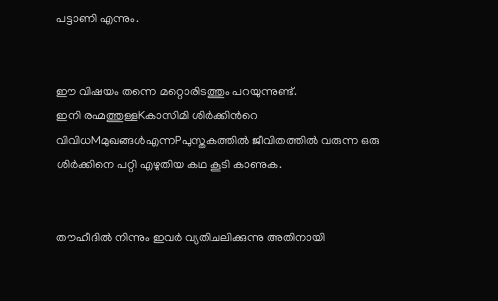പട്ടാണി എന്നും.


ഈ വിഷയം തന്നെ മറ്റൊരിടത്തും പറയുന്നുണ്ട്.
ഇനി രഹ്മത്തുള്ളKകാസിമി ശിര്‍ക്കിന്‍റെ വിവിധMമുഖങ്ങള്‍എന്നPപുസ്തകത്തില്‍ ജീവിതത്തില്‍ വരുന്ന ഒരു ശിര്‍ക്കിനെ പറ്റി എഴുതിയ കഥ കൂടി കാണുക.


തൗഹീദില്‍ നിന്നും ഇവര്‍ വ്യതിചലിക്കുന്നു അതിനായി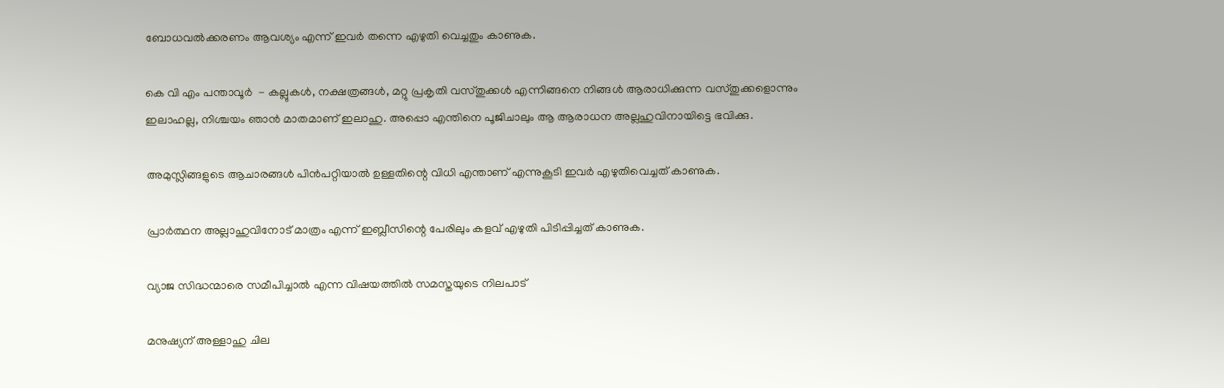ബോധവല്‍ക്കരണം ആവശ്യം എന്ന് ഇവര്‍ തന്നെ എഴുതി വെച്ചതും കാണുക.

കെ വി എം പന്താവൂര്‍  - കല്ലുകള്‍, നക്ഷത്രങ്ങള്‍, മറ്റു പ്രകൃതി വസ്തുക്കള്‍ എന്നിങ്ങനെ നിങ്ങള്‍ ആരാധിക്കുന്ന വസ്തുക്കളൊന്നും ഇലാഹല്ല, നിശ്ചയം ഞാന്‍ മാതമാണ് ഇലാഹു. അപ്പൊ എന്തിനെ പൂജിചാലും ആ ആരാധന അല്ലഹുവിനായിട്ടെ ഭവിക്കു.

അമുസ്ലിങ്ങളുടെ ആചാരങ്ങള്‍ പിന്‍പറ്റിയാല്‍ ഉള്ളതിന്റെ വിധി എന്താണ് എന്നുകൂടി ഇവര്‍ എഴുതിവെച്ചത് കാണുക.

പ്രാര്‍ത്ഥന അല്ലാഹുവിനോട് മാത്രം എന്ന് ഇബ്ലീസിന്റെ പേരിലും കളവ് എഴുതി പിടിപ്പിച്ചത് കാണുക.

വ്യാജ സിദ്ധന്മാരെ സമീപിച്ചാല്‍ എന്ന വിഷയത്തില്‍ സമസ്തയുടെ നിലപാട്

മനുഷ്യന് അള്ളാഹു ചില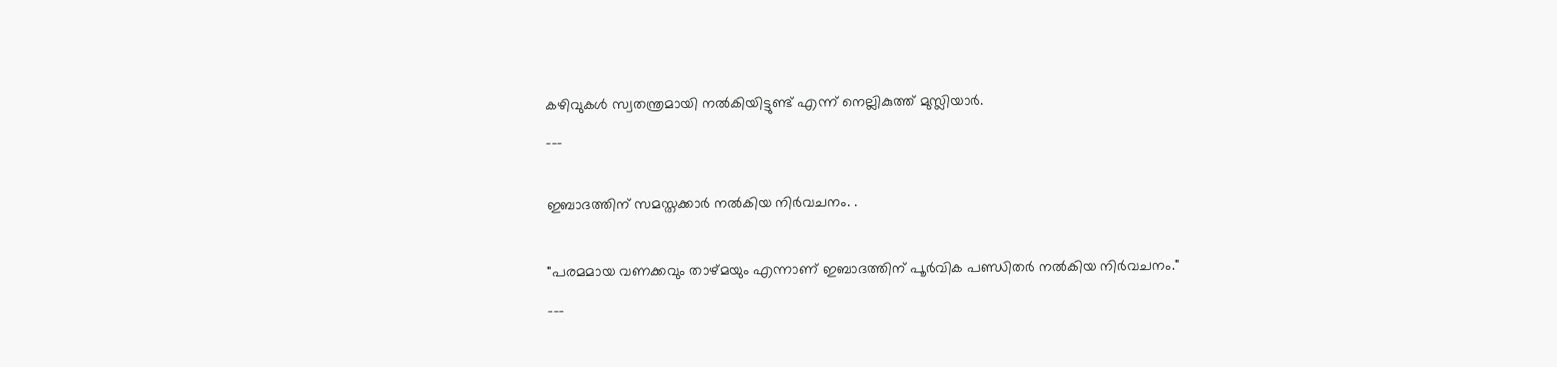കഴിവുകള്‍ സ്വതന്ത്രമായി നല്‍കിയിട്ടുണ്ട് എന്ന് നെല്ലികുത്ത് മുസ്ലിയാര്‍.
___

ഇബാദത്തിന് സമസ്തക്കാർ നൽകിയ നിർവചനം. .

"പരമമായ വണക്കവും താഴ്മയും എന്നാണ് ഇബാദത്തിന് പൂർവിക പണ്ഡിതർ നൽകിയ നിർവചനം."
___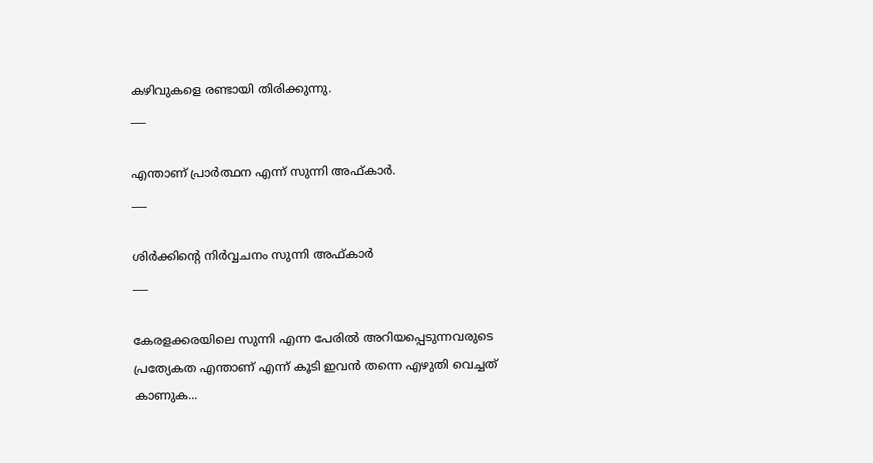കഴിവുകളെ രണ്ടായി തിരിക്കുന്നു.
___

എന്താണ് പ്രാര്‍ത്ഥന എന്ന് സുന്നി അഫ്കാര്‍.
___

ശിര്‍ക്കിന്റെ നിര്‍വ്വചനം സുന്നി അഫ്കാര്‍
___

കേരളക്കരയിലെ സുന്നി എന്ന പേരില്‍ അറിയപ്പെടുന്നവരുടെ പ്രത്യേകത എന്താണ് എന്ന് കൂടി ഇവന്‍ തന്നെ എഴുതി വെച്ചത് കാണുക...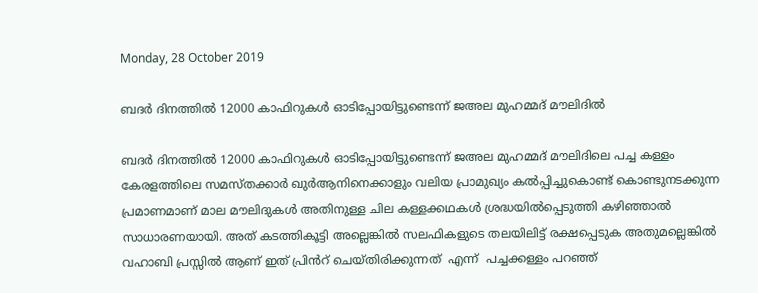Monday, 28 October 2019

ബദർ ദിനത്തിൽ 12000 കാഫിറുകൾ ഓടിപ്പോയിട്ടുണ്ടെന്ന് ജഅല മുഹമ്മദ് മൗലിദിൽ

ബദർ ദിനത്തിൽ 12000 കാഫിറുകൾ ഓടിപ്പോയിട്ടുണ്ടെന്ന് ജഅല മുഹമ്മദ് മൗലിദിലെ പച്ച കള്ളം
കേരളത്തിലെ സമസ്തക്കാര്‍ ഖുർആനിനെക്കാളും വലിയ പ്രാമുഖ്യം കൽപ്പിച്ചുകൊണ്ട് കൊണ്ടുനടക്കുന്ന പ്രമാണമാണ് മാല മൗലിദുകൾ അതിനുള്ള ചില കള്ളക്കഥകൾ ശ്രദ്ധയിൽപ്പെടുത്തി കഴിഞ്ഞാൽ സാധാരണയായി. അത് കടത്തികൂട്ടി അല്ലെങ്കിൽ സലഫികളുടെ തലയിലിട്ട് രക്ഷപ്പെടുക അതുമല്ലെങ്കിൽ വഹാബി പ്രസ്സിൽ ആണ് ഇത് പ്രിൻറ് ചെയ്തിരിക്കുന്നത്  എന്ന്  പച്ചക്കള്ളം പറഞ്ഞ്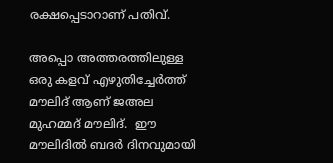രക്ഷപ്പെടാറാണ് പതിവ്.

അപ്പൊ അത്തരത്തിലുള്ള ഒരു കളവ് എഴുതിച്ചേർത്ത് മൗലിദ് ആണ് ജഅല മുഹമ്മദ് മൗലിദ്.  ഈ മൗലിദിൽ ബദർ ദിനവുമായി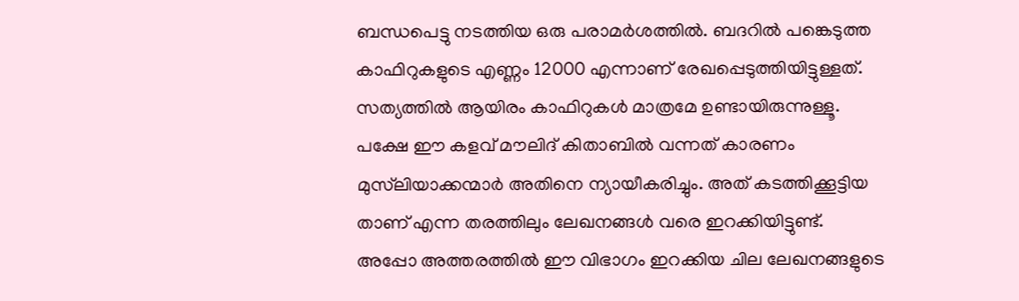ബന്ധപെട്ടു നടത്തിയ ഒരു പരാമർശത്തിൽ. ബദറിൽ പങ്കെടുത്ത കാഫിറുകളുടെ എണ്ണം 12000 എന്നാണ് രേഖപ്പെടുത്തിയിട്ടുള്ളത്. സത്യത്തിൽ ആയിരം കാഫിറുകൾ മാത്രമേ ഉണ്ടായിരുന്നുള്ളൂ. പക്ഷേ ഈ കളവ് മൗലിദ് കിതാബില്‍ വന്നത് കാരണം മുസ്‌ലിയാക്കന്മാര്‍ അതിനെ ന്യായീകരിച്ചും. അത് കടത്തിക്കൂട്ടിയ താണ് എന്ന തരത്തിലും ലേഖനങ്ങൾ വരെ ഇറക്കിയിട്ടുണ്ട്.  അപ്പോ അത്തരത്തിൽ ഈ വിഭാഗം ഇറക്കിയ ചില ലേഖനങ്ങളുടെ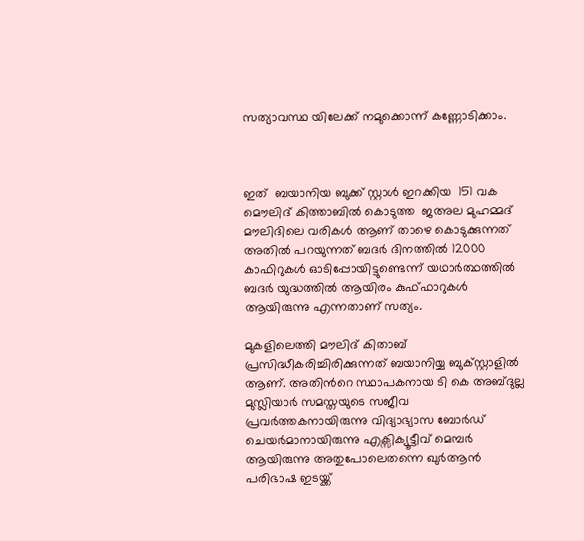സത്യാവസ്ഥ യിലേക്ക് നമുക്കൊന്ന് കണ്ണോടിക്കാം.



ഇത്  ബയാനിയ ബുക്ക്‌ സ്റ്റാള്‍ ഇറക്കിയ  151 വക  മൌലിദ് കിത്താബില്‍ കൊടുത്ത  ജഅല മുഹമ്മദ് മൗലിദിലെ വരികള്‍ ആണ് താഴെ കൊടുക്കുന്നത് അതില്‍ പറയുന്നത് ബദർ ദിനത്തിൽ 12000 കാഫിറുകൾ ഓടിപ്പോയിട്ടുണ്ടെന്ന് യഥാര്‍ത്ഥത്തില്‍ ബദര്‍ യുദ്ധത്തില്‍ ആയിരം കുഫ്ഫാറുകള്‍ ആയിരുന്നു എന്നതാണ് സത്യം.

മുകളിലെത്തി മൗലിദ് കിതാബ് പ്രസിദ്ധീകരിച്ചിരിക്കുന്നത് ബയാനിയ്യ ബുക്സ്റ്റാളിൽ ആണ്. അതിൻറെ സ്ഥാപകനായ ടി കെ അബ്ദുല്ല മുസ്ലിയാര്‍ സമസ്തയുടെ സജീവ പ്രവർത്തകനായിരുന്നു വിദ്യാഭ്യാസ ബോർഡ് ചെയർമാനായിരുന്നു എക്സിക്യൂട്ടീവ് മെമ്പർ ആയിരുന്നു അതുപോലെതന്നെ ഖുർആൻ പരിഭാഷ ഇടയ്ക്ക്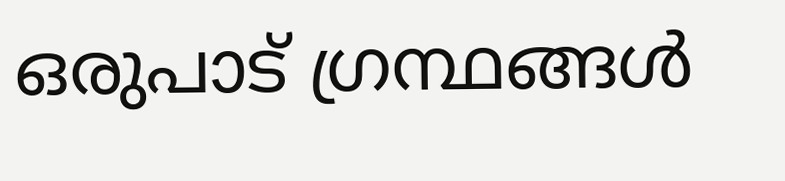ഒരുപാട് ഗ്രന്ഥങ്ങൾ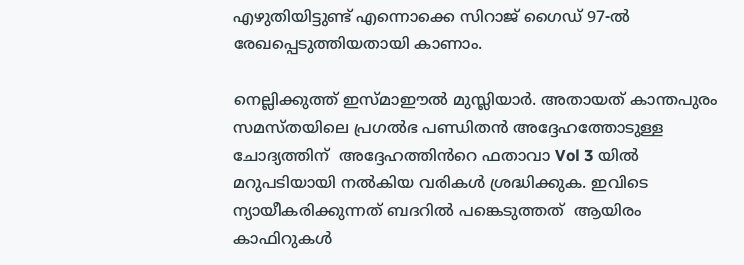എഴുതിയിട്ടുണ്ട് എന്നൊക്കെ സിറാജ് ഗൈഡ് 97-ല്‍ രേഖപ്പെടുത്തിയതായി കാണാം.

നെല്ലിക്കുത്ത് ഇസ്മാഈൽ മുസ്ലിയാർ. അതായത് കാന്തപുരം സമസ്തയിലെ പ്രഗൽഭ പണ്ഡിതൻ അദ്ദേഹത്തോടുള്ള ചോദ്യത്തിന്  അദ്ദേഹത്തിൻറെ ഫതാവാ Vol 3 യില്‍  മറുപടിയായി നൽകിയ വരികൾ ശ്രദ്ധിക്കുക. ഇവിടെ ന്യായീകരിക്കുന്നത് ബദറിൽ പങ്കെടുത്തത്  ആയിരം കാഫിറുകൾ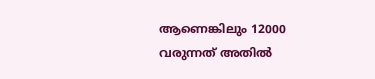ആണെങ്കിലും 12000 വരുന്നത് അതിൽ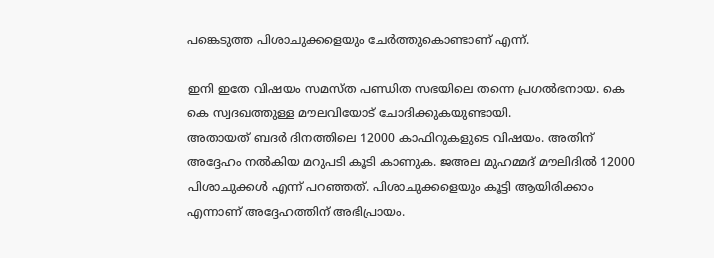പങ്കെടുത്ത പിശാചുക്കളെയും ചേർത്തുകൊണ്ടാണ് എന്ന്.

ഇനി ഇതേ വിഷയം സമസ്ത പണ്ഡിത സഭയിലെ തന്നെ പ്രഗൽഭനായ. കെ കെ സ്വദഖത്തുള്ള മൗലവിയോട് ചോദിക്കുകയുണ്ടായി.
അതായത് ബദർ ദിനത്തിലെ 12000 കാഫിറുകളുടെ വിഷയം. അതിന് അദ്ദേഹം നൽകിയ മറുപടി കൂടി കാണുക. ജഅല മുഹമ്മദ് മൗലിദിൽ 12000 പിശാചുക്കൾ എന്ന് പറഞ്ഞത്. പിശാചുക്കളെയും കൂട്ടി ആയിരിക്കാം എന്നാണ് അദ്ദേഹത്തിന് അഭിപ്രായം.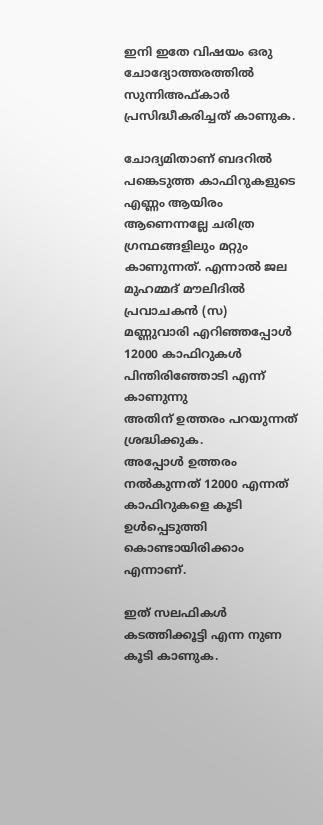ഇനി ഇതേ വിഷയം ഒരു ചോദ്യോത്തരത്തില്‍ സുന്നിഅഫ്കാർ പ്രസിദ്ധീകരിച്ചത് കാണുക.

ചോദ്യമിതാണ് ബദറിൽ പങ്കെടുത്ത കാഫിറുകളുടെ എണ്ണം ആയിരം ആണെന്നല്ലേ ചരിത്ര ഗ്രന്ഥങ്ങളിലും മറ്റും കാണുന്നത്. എന്നാൽ ജല മുഹമ്മദ് മൗലിദിൽ പ്രവാചകൻ (സ)  മണ്ണുവാരി എറിഞ്ഞപ്പോൾ 12000 കാഫിറുകൾ പിന്തിരിഞ്ഞോടി എന്ന് കാണുന്നു
അതിന് ഉത്തരം പറയുന്നത് ശ്രദ്ധിക്കുക.
അപ്പോൾ ഉത്തരം നൽകുന്നത് 12000 എന്നത് കാഫിറുകളെ കൂടി ഉൾപ്പെടുത്തി കൊണ്ടായിരിക്കാം എന്നാണ്.

ഇത് സലഫികള്‍ കടത്തിക്കൂട്ടി എന്ന നുണ കൂടി കാണുക.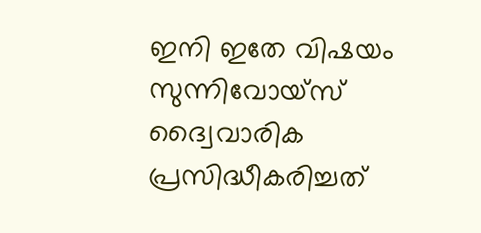ഇനി ഇതേ വിഷയം സുന്നിവോയ്സ് ദ്വൈവാരിക പ്രസിദ്ധീകരിച്ചത്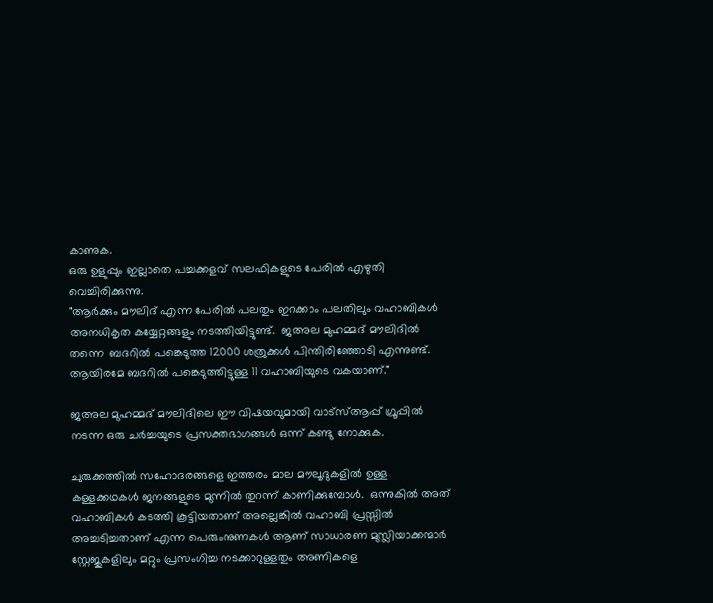കാണുക.
ഒരു ഉളുപ്പും ഇല്ലാതെ പച്ചക്കളവ് സലഫികളുടെ പേരില്‍ എഴുതി വെച്ചിരിക്കുന്നു.
"ആർക്കും മൗലിദ് എന്ന പേരിൽ പലതും ഇറക്കാം പലതിലും വഹാബികൾ അനധികൃത കയ്യേറ്റങ്ങളും നടത്തിയിട്ടുണ്ട്.  ജഅല മുഹമ്മദ് മൗലിദിൽ തന്നെ  ബദറിൽ പങ്കെടുത്ത 12000 ശത്രുക്കൾ പിന്തിരിഞ്ഞോടി എന്നുണ്ട്. ആയിരമേ ബദറിൽ പങ്കെടുത്തിട്ടുള്ള 11 വഹാബിയുടെ വകയാണ്."

ജഅല മുഹമ്മദ് മൗലിദിലെ ഈ വിഷയവുമായി വാട്സ്ആപ്പ് ഗ്രൂപ്പിൽ നടന്ന ഒരു ചർച്ചയുടെ പ്രസക്തഭാഗങ്ങൾ ഒന്ന് കണ്ടു നോക്കുക.

ചുരുക്കത്തിൽ സഹോദരങ്ങളെ ഇത്തരം മാല മൗലൂദുകളിൽ ഉള്ള കള്ളക്കഥകൾ ജനങ്ങളുടെ മുന്നിൽ തുറന്ന് കാണിക്കുമ്പോൾ.  ഒന്നുകിൽ അത് വഹാബികൾ കടത്തി കൂട്ടിയതാണ് അല്ലെങ്കിൽ വഹാബി പ്രസ്സിൽ അച്ചടിച്ചതാണ് എന്ന പെരുംനുണകൾ ആണ് സാധാരണ മുസ്ലിയാക്കന്മാർ സ്റ്റേജുകളിലും മറ്റും പ്രസംഗിച്ച നടക്കാറുള്ളതും അണികളെ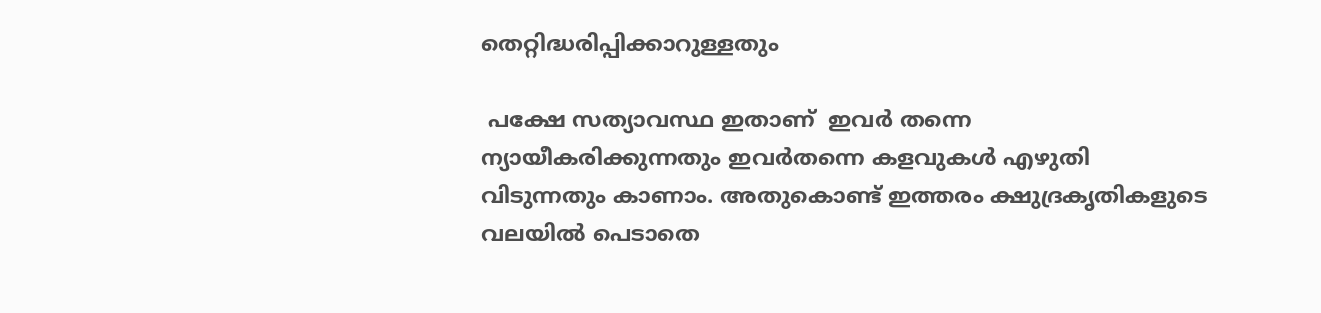തെറ്റിദ്ധരിപ്പിക്കാറുള്ളതും

 പക്ഷേ സത്യാവസ്ഥ ഇതാണ്  ഇവർ തന്നെ ന്യായീകരിക്കുന്നതും ഇവർതന്നെ കളവുകൾ എഴുതി വിടുന്നതും കാണാം. അതുകൊണ്ട് ഇത്തരം ക്ഷുദ്രകൃതികളുടെ വലയിൽ പെടാതെ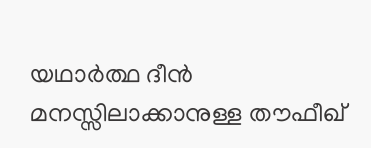യഥാർത്ഥ ദീൻ മനസ്സിലാക്കാനുള്ള തൗഫീഖ്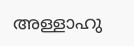അള്ളാഹു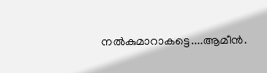നൽകുമാറാകട്ടെ....ആമീന്‍.